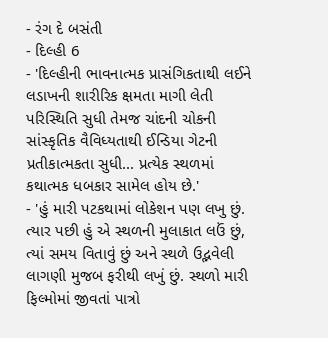- રંગ દે બસંતી
- દિલ્હી 6
- 'દિલ્હીની ભાવનાત્મક પ્રાસંગિકતાથી લઈને લડાખની શારીરિક ક્ષમતા માગી લેતી પરિસ્થિતિ સુધી તેમજ ચાંદની ચોકની સાંસ્કૃતિક વૈવિધ્યતાથી ઈન્ડિયા ગેટની પ્રતીકાત્મકતા સુધી... પ્રત્યેક સ્થળમાં કથાત્મક ધબકાર સામેલ હોય છે.'
- 'હું મારી પટકથામાં લોકેશન પણ લખુ છું. ત્યાર પછી હું એ સ્થળની મુલાકાત લઉં છું, ત્યાં સમય વિતાવું છું અને સ્થળે ઉદ્ભવેલી લાગણી મુજબ ફરીથી લખું છું. સ્થળો મારી ફિલ્મોમાં જીવતાં પાત્રો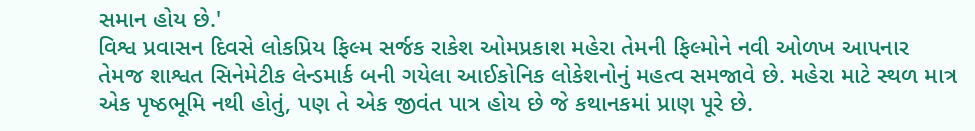સમાન હોય છે.'
વિશ્વ પ્રવાસન દિવસે લોકપ્રિય ફિલ્મ સર્જક રાકેશ ઓમપ્રકાશ મહેરા તેમની ફિલ્મોને નવી ઓળખ આપનાર તેમજ શાશ્વત સિનેમેટીક લેન્ડમાર્ક બની ગયેલા આઈકોનિક લોકેશનોનું મહત્વ સમજાવે છે. મહેરા માટે સ્થળ માત્ર એક પૃષ્ઠભૂમિ નથી હોતું, પણ તે એક જીવંત પાત્ર હોય છે જે કથાનકમાં પ્રાણ પૂરે છે.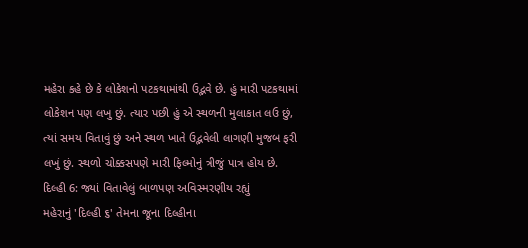મહેરા કહે છે કે લોકેશનો પટકથામાંથી ઉદ્ભવે છે. હું મારી પટકથામાં લોકેશન પણ લખુ છું. ત્યાર પછી હું એ સ્થળની મુલાકાત લઉ છું, ત્યાં સમય વિતાવું છું અને સ્થળ ખાતે ઉદ્ભવેલી લાગણી મુજબ ફરી લખું છું. સ્થળો ચોક્કસપણે મારી ફિલ્મોનું ત્રીજું પાત્ર હોય છે.
દિલ્હી 6: જ્યાં વિતાવેલું બાળપણ અવિસ્મરણીય રહ્યું
મહેરાનું 'દિલ્હી ૬' તેમના જૂના દિલ્હીના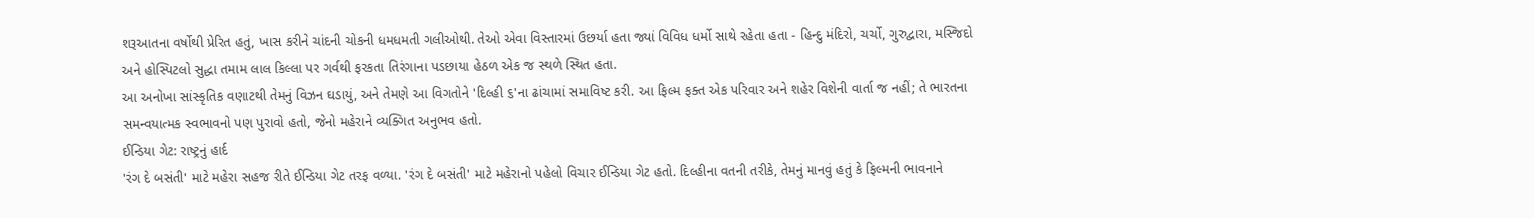શરૂઆતના વર્ષોથી પ્રેરિત હતું, ખાસ કરીને ચાંદની ચોકની ધમધમતી ગલીઓથી. તેઓ એવા વિસ્તારમાં ઉછર્યા હતા જ્યાં વિવિધ ધર્મો સાથે રહેતા હતા - હિન્દુ મંદિરો, ચર્ચો, ગુરુદ્વારા, મસ્જિદો અને હોસ્પિટલો સુદ્ધા તમામ લાલ કિલ્લા પર ગર્વથી ફરકતા તિરંગાના પડછાયા હેઠળ એક જ સ્થળે સ્થિત હતા.
આ અનોખા સાંસ્કૃતિક વણાટથી તેમનું વિઝન ઘડાયું, અને તેમણે આ વિગતોને 'દિલ્હી ૬'ના ઢાંચામાં સમાવિષ્ટ કરી. આ ફિલ્મ ફક્ત એક પરિવાર અને શહેર વિશેની વાર્તા જ નહીં; તે ભારતના સમન્વયાત્મક સ્વભાવનો પણ પુરાવો હતો, જેનો મહેરાને વ્યક્ગિત અનુભવ હતો.
ઈન્ડિયા ગેટ: રાષ્ટ્રનું હાર્દ
'રંગ દે બસંતી' માટે મહેરા સહજ રીતે ઈન્ડિયા ગેટ તરફ વળ્યા. 'રંગ દે બસંતી' માટે મહેરાનો પહેલો વિચાર ઈન્ડિયા ગેટ હતો. દિલ્હીના વતની તરીકે, તેમનું માનવું હતું કે ફિલ્મની ભાવનાને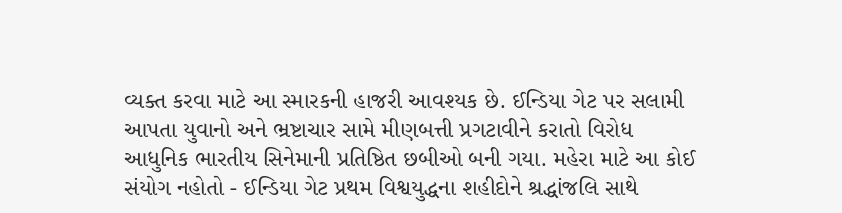વ્યક્ત કરવા માટે આ સ્મારકની હાજરી આવશ્યક છે. ઈન્ડિયા ગેટ પર સલામી આપતા યુવાનો અને ભ્રષ્ટાચાર સામે મીણબત્તી પ્રગટાવીને કરાતો વિરોધ આધુનિક ભારતીય સિનેમાની પ્રતિષ્ઠિત છબીઓ બની ગયા. મહેરા માટે આ કોઈ સંયોગ નહોતો - ઈન્ડિયા ગેટ પ્રથમ વિશ્વયુદ્ધના શહીદોને શ્રદ્ધાંજલિ સાથે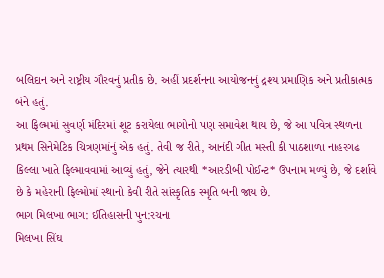બલિદાન અને રાષ્ટ્રીય ગૌરવનું પ્રતીક છે. અહીં પ્રદર્શનના આયોજનનું દ્રશ્ય પ્રમાણિક અને પ્રતીકાત્મક બંને હતું.
આ ફિલ્મમાં સુવર્ણ મંદિરમાં શૂટ કરાયેલા ભાગોનો પણ સમાવેશ થાય છે, જે આ પવિત્ર સ્થળના પ્રથમ સિનેમેટિક ચિત્રણમાંનું એક હતું. તેવી જ રીતે, આનંદી ગીત મસ્તી કી પાઠશાળા નાહરગઢ કિલ્લા ખાતે ફિલ્માવવામાં આવ્યું હતું, જેને ત્યારથી *આરડીબી પોઈન્ટ* ઉપનામ મળ્યું છે, જે દર્શાવે છે કે મહેરાની ફિલ્મોમાં સ્થાનો કેવી રીતે સાંસ્કૃતિક સ્મૃતિ બની જાય છે.
ભાગ મિલખા ભાગ: ઈતિહાસની પુન:રચના
મિલખા સિંઘ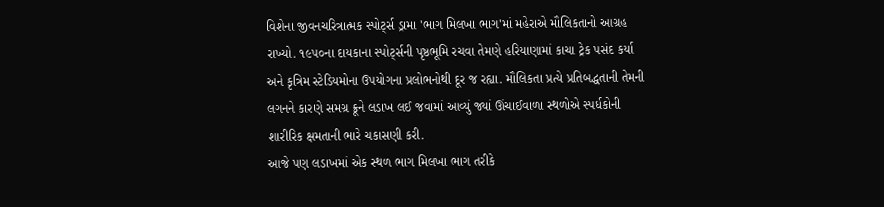વિશેના જીવનચરિત્રાત્મક સ્પોર્ટ્સ ડ્રામા 'ભાગ મિલખા ભાગ'માં મહેરાએ મૌલિકતાનો આગ્રહ રાખ્યો. ૧૯૫૦ના દાયકાના સ્પોર્ટ્સની પૃષ્ઠભૂમિ રચવા તેમણે હરિયાણામાં કાચા ટ્રેક પસંદ કર્યા અને કૃત્રિમ સ્ટેડિયમોના ઉપયોગના પ્રલોભનોથી દૂર જ રહ્યા. મૌલિકતા પ્રત્યે પ્રતિબદ્ધતાની તેમની લગનને કારણે સમગ્ર ક્રૂને લડાખ લઈ જવામાં આવ્યું જ્યાં ઊંચાઈવાળા સ્થળોએ સ્પર્ધકોની શારીરિક ક્ષમતાની ભારે ચકાસણી કરી.
આજે પણ લડાખમાં એક સ્થળ ભાગ મિલખા ભાગ તરીકે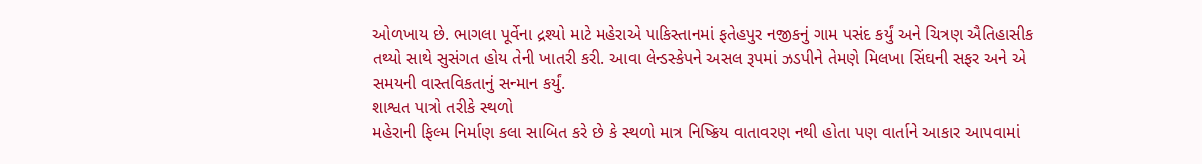ઓળખાય છે. ભાગલા પૂર્વેના દ્રશ્યો માટે મહેરાએ પાકિસ્તાનમાં ફતેહપુર નજીકનું ગામ પસંદ કર્યું અને ચિત્રણ ઐતિહાસીક તથ્યો સાથે સુસંગત હોય તેની ખાતરી કરી. આવા લેન્ડસ્કેપને અસલ રૂપમાં ઝડપીને તેમણે મિલખા સિંઘની સફર અને એ સમયની વાસ્તવિકતાનું સન્માન કર્યું.
શાશ્વત પાત્રો તરીકે સ્થળો
મહેરાની ફિલ્મ નિર્માણ કલા સાબિત કરે છે કે સ્થળો માત્ર નિષ્ક્રિય વાતાવરણ નથી હોતા પણ વાર્તાને આકાર આપવામાં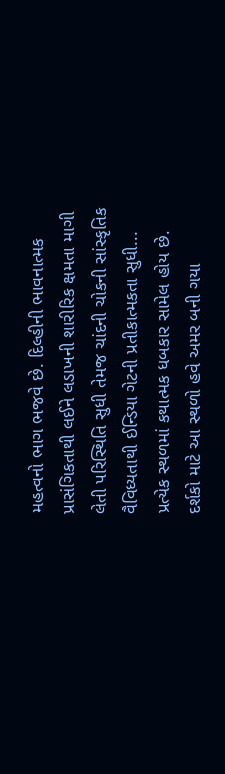મહત્વનો ભાગ ભજવે છે. દિલ્હીની ભાવનાત્મક પ્રાસંગિકતાથી લઈને લડાખની શારીરિક ક્ષમતા માગી લેતી પરિસ્થિતિ સુધી તેમજ ચાંદની ચોકની સાંસ્કૃતિક વૈવિધ્યતાથી ઈન્ડિયા ગેટની પ્રતીકાત્મકતા સુધી... પ્રત્યેક સ્થળમાં કથાત્મક ધબકાર સામેલ હોય છે. દર્શકો માટે આ સ્થળો હવે અમર બની ગયા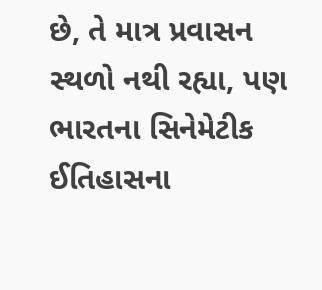છે, તે માત્ર પ્રવાસન સ્થળો નથી રહ્યા, પણ ભારતના સિનેમેટીક ઈતિહાસના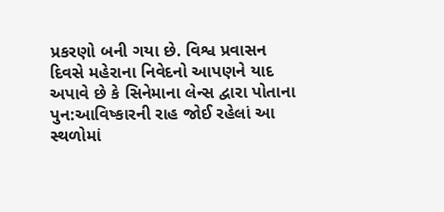પ્રકરણો બની ગયા છે. વિશ્વ પ્રવાસન દિવસે મહેરાના નિવેદનો આપણને યાદ અપાવે છે કે સિનેમાના લેન્સ દ્વારા પોતાના પુન:આવિષ્કારની રાહ જોઈ રહેલાં આ સ્થળોમાં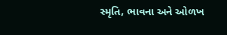સ્મૃતિ, ભાવના અને ઓળખ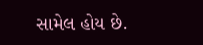સામેલ હોય છે.